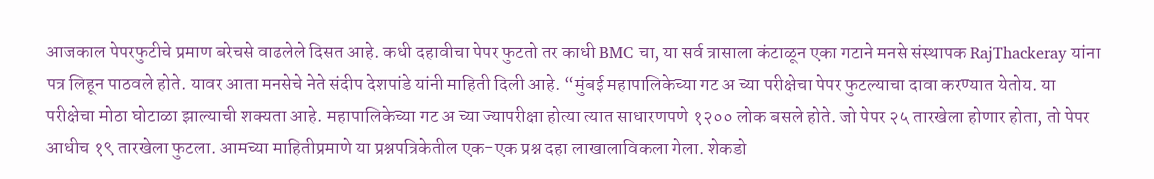आजकाल पेपरफुटीचे प्रमाण बरेचसे वाढलेले दिसत आहे. कधी दहावीचा पेपर फुटतो तर काधी BMC चा, या सर्व त्रासाला कंटाळून एका गटाने मनसे संस्थापक RajThackeray यांना पत्र लिहून पाठवले होते. यावर आता मनसेचे नेते संदीप देशपांडे यांनी माहिती दिली आहे. “मुंबई महापालिकेच्या गट अ च्या परीक्षेचा पेपर फुटल्याचा दावा करण्यात येतोय. या परीक्षेचा मोठा घोटाळा झाल्याची शक्यता आहे. महापालिकेच्या गट अ च्या ज्यापरीक्षा होत्या त्यात साधारणपणे १२०० लोक बसले होते. जो पेपर २५ तारखेला होणार होता, तो पेपर आधीच १९ तारखेला फुटला. आमच्या माहितीप्रमाणे या प्रश्नपत्रिकेतील एक-एक प्रश्न दहा लाखालाविकला गेला. शेकडो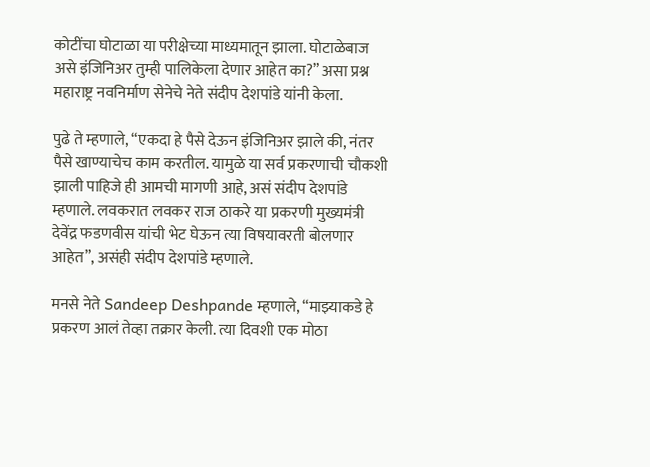कोटींचा घोटाळा या परीक्षेच्या माध्यमातून झाला. घोटाळेबाज असे इंजिनिअर तुम्ही पालिकेला देणार आहेत का?” असा प्रश्न महाराष्ट्र नवनिर्माण सेनेचे नेते संदीप देशपांडे यांनी केला.

पुढे ते म्हणाले, “एकदा हे पैसे देऊन इंजिनिअर झाले की, नंतर पैसे खाण्याचेच काम करतील. यामुळे या सर्व प्रकरणाची चौकशी झाली पाहिजे ही आमची मागणी आहे, असं संदीप देशपांडे म्हणाले. लवकरात लवकर राज ठाकरे या प्रकरणी मुख्यमंत्री देवेंद्र फडणवीस यांची भेट घेऊन त्या विषयावरती बोलणार आहेत”, असंही संदीप देशपांडे म्हणाले.

मनसे नेते Sandeep Deshpande म्हणाले, “माझ्याकडे हे प्रकरण आलं तेव्हा तक्रार केली. त्या दिवशी एक मोठा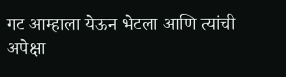गट आम्हाला येऊन भेटला आणि त्यांची अपेक्षा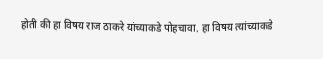होती की हा विषय राज ठाकरे यांच्याकडे पोहचावा. हा विषय त्यांच्याकडे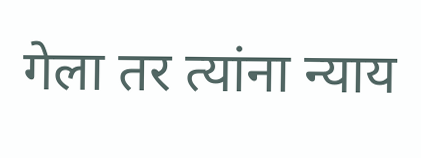गेला तर त्यांना न्याय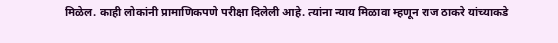मिळेल. काही लोकांनी प्रामाणिकपणे परीक्षा दिलेली आहे. त्यांना न्याय मिळावा म्हणून राज ठाकरे यांच्याकडे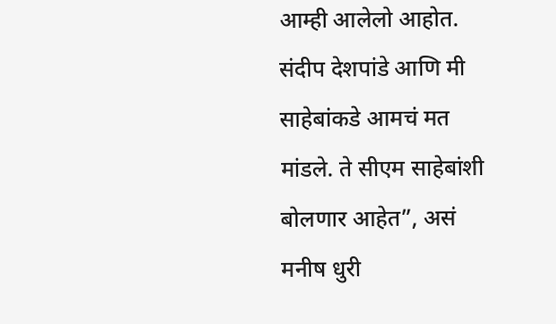आम्ही आलेलो आहोत. संदीप देशपांडे आणि मी साहेबांकडे आमचं मत मांडले. ते सीएम साहेबांशी बोलणार आहेत”, असं मनीष धुरी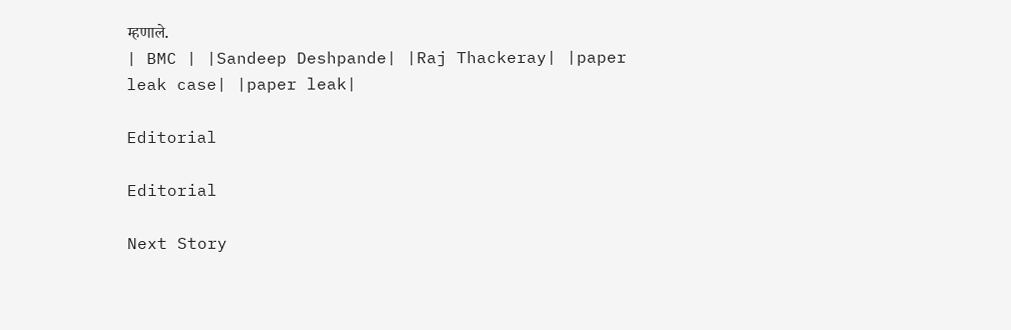म्हणाले.
| BMC | |Sandeep Deshpande| |Raj Thackeray| |paper leak case| |paper leak|

Editorial

Editorial

Next Story